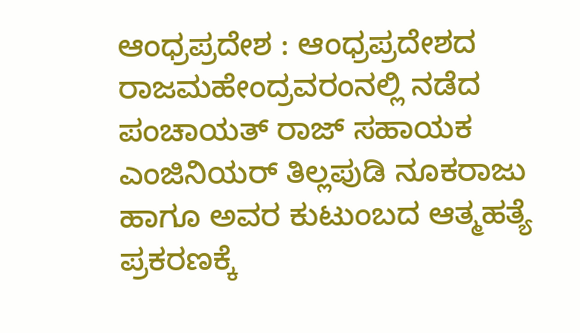ಆಂಧ್ರಪ್ರದೇಶ : ಆಂಧ್ರಪ್ರದೇಶದ ರಾಜಮಹೇಂದ್ರವರಂನಲ್ಲಿ ನಡೆದ ಪಂಚಾಯತ್ ರಾಜ್ ಸಹಾಯಕ ಎಂಜಿನಿಯರ್ ತಿಲ್ಲಪುಡಿ ನೂಕರಾಜು ಹಾಗೂ ಅವರ ಕುಟುಂಬದ ಆತ್ಮಹತ್ಯೆ ಪ್ರಕರಣಕ್ಕೆ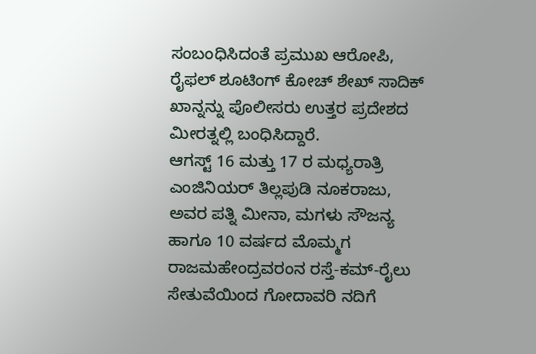ಸಂಬಂಧಿಸಿದಂತೆ ಪ್ರಮುಖ ಆರೋಪಿ, ರೈಫಲ್ ಶೂಟಿಂಗ್ ಕೋಚ್ ಶೇಖ್ ಸಾದಿಕ್ ಖಾನ್ನನ್ನು ಪೊಲೀಸರು ಉತ್ತರ ಪ್ರದೇಶದ ಮೀರತ್ನಲ್ಲಿ ಬಂಧಿಸಿದ್ದಾರೆ.
ಆಗಸ್ಟ್ 16 ಮತ್ತು 17 ರ ಮಧ್ಯರಾತ್ರಿ ಎಂಜಿನಿಯರ್ ತಿಲ್ಲಪುಡಿ ನೂಕರಾಜು, ಅವರ ಪತ್ನಿ ಮೀನಾ, ಮಗಳು ಸೌಜನ್ಯ ಹಾಗೂ 10 ವರ್ಷದ ಮೊಮ್ಮಗ ರಾಜಮಹೇಂದ್ರವರಂನ ರಸ್ತೆ-ಕಮ್-ರೈಲು ಸೇತುವೆಯಿಂದ ಗೋದಾವರಿ ನದಿಗೆ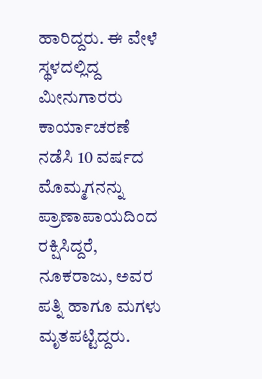ಹಾರಿದ್ದರು. ಈ ವೇಳೆ ಸ್ಥಳದಲ್ಲಿದ್ದ ಮೀನುಗಾರರು ಕಾರ್ಯಾಚರಣೆ ನಡೆಸಿ 10 ವರ್ಷದ ಮೊಮ್ಮಗನನ್ನು ಪ್ರಾಣಾಪಾಯದಿಂದ ರಕ್ಷಿಸಿದ್ದರೆ, ನೂಕರಾಜು, ಅವರ ಪತ್ನಿ ಹಾಗೂ ಮಗಳು ಮೃತಪಟ್ಟಿದ್ದರು.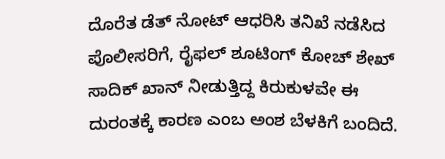ದೊರೆತ ಡೆತ್ ನೋಟ್ ಆಧರಿಸಿ ತನಿಖೆ ನಡೆಸಿದ ಪೊಲೀಸರಿಗೆ, ರೈಫಲ್ ಶೂಟಿಂಗ್ ಕೋಚ್ ಶೇಖ್ ಸಾದಿಕ್ ಖಾನ್ ನೀಡುತ್ತಿದ್ದ ಕಿರುಕುಳವೇ ಈ ದುರಂತಕ್ಕೆ ಕಾರಣ ಎಂಬ ಅಂಶ ಬೆಳಕಿಗೆ ಬಂದಿದೆ.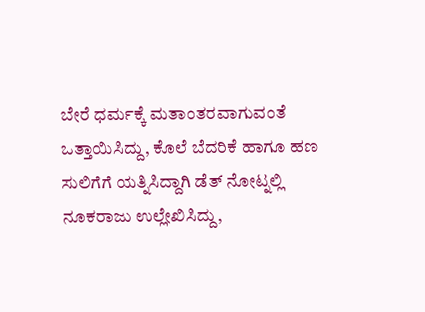ಬೇರೆ ಧರ್ಮಕ್ಕೆ ಮತಾಂತರವಾಗುವಂತೆ ಒತ್ತಾಯಿಸಿದ್ದು, ಕೊಲೆ ಬೆದರಿಕೆ ಹಾಗೂ ಹಣ ಸುಲಿಗೆಗೆ ಯತ್ನಿಸಿದ್ದಾಗಿ ಡೆತ್ ನೋಟ್ನಲ್ಲಿ ನೂಕರಾಜು ಉಲ್ಲೇಖಿಸಿದ್ದು,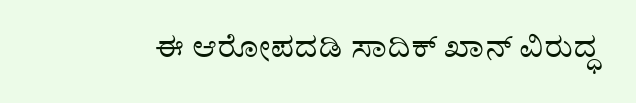ಈ ಆರೋಪದಡಿ ಸಾದಿಕ್ ಖಾನ್ ವಿರುದ್ಧ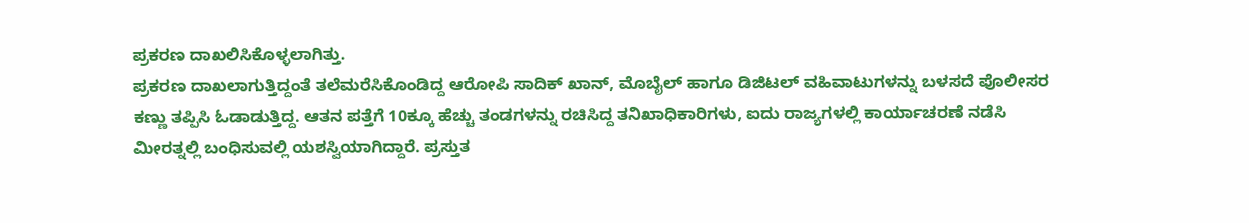ಪ್ರಕರಣ ದಾಖಲಿಸಿಕೊಳ್ಳಲಾಗಿತ್ತು.
ಪ್ರಕರಣ ದಾಖಲಾಗುತ್ತಿದ್ದಂತೆ ತಲೆಮರೆಸಿಕೊಂಡಿದ್ದ ಆರೋಪಿ ಸಾದಿಕ್ ಖಾನ್, ಮೊಬೈಲ್ ಹಾಗೂ ಡಿಜಿಟಲ್ ವಹಿವಾಟುಗಳನ್ನು ಬಳಸದೆ ಪೊಲೀಸರ ಕಣ್ಣು ತಪ್ಪಿಸಿ ಓಡಾಡುತ್ತಿದ್ದ. ಆತನ ಪತ್ತೆಗೆ 10ಕ್ಕೂ ಹೆಚ್ಚು ತಂಡಗಳನ್ನು ರಚಿಸಿದ್ದ ತನಿಖಾಧಿಕಾರಿಗಳು, ಐದು ರಾಜ್ಯಗಳಲ್ಲಿ ಕಾರ್ಯಾಚರಣೆ ನಡೆಸಿ ಮೀರತ್ನಲ್ಲಿ ಬಂಧಿಸುವಲ್ಲಿ ಯಶಸ್ವಿಯಾಗಿದ್ದಾರೆ. ಪ್ರಸ್ತುತ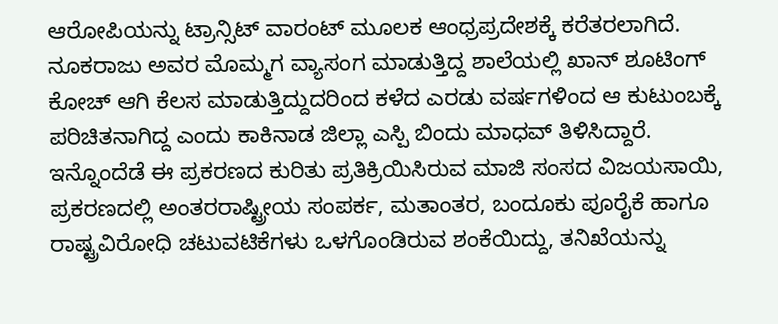ಆರೋಪಿಯನ್ನು ಟ್ರಾನ್ಸಿಟ್ ವಾರಂಟ್ ಮೂಲಕ ಆಂಧ್ರಪ್ರದೇಶಕ್ಕೆ ಕರೆತರಲಾಗಿದೆ. ನೂಕರಾಜು ಅವರ ಮೊಮ್ಮಗ ವ್ಯಾಸಂಗ ಮಾಡುತ್ತಿದ್ದ ಶಾಲೆಯಲ್ಲಿ ಖಾನ್ ಶೂಟಿಂಗ್ ಕೋಚ್ ಆಗಿ ಕೆಲಸ ಮಾಡುತ್ತಿದ್ದುದರಿಂದ ಕಳೆದ ಎರಡು ವರ್ಷಗಳಿಂದ ಆ ಕುಟುಂಬಕ್ಕೆ ಪರಿಚಿತನಾಗಿದ್ದ ಎಂದು ಕಾಕಿನಾಡ ಜಿಲ್ಲಾ ಎಸ್ಪಿ ಬಿಂದು ಮಾಧವ್ ತಿಳಿಸಿದ್ದಾರೆ.
ಇನ್ನೊಂದೆಡೆ ಈ ಪ್ರಕರಣದ ಕುರಿತು ಪ್ರತಿಕ್ರಿಯಿಸಿರುವ ಮಾಜಿ ಸಂಸದ ವಿಜಯಸಾಯಿ, ಪ್ರಕರಣದಲ್ಲಿ ಅಂತರರಾಷ್ಟ್ರೀಯ ಸಂಪರ್ಕ, ಮತಾಂತರ, ಬಂದೂಕು ಪೂರೈಕೆ ಹಾಗೂ ರಾಷ್ಟ್ರವಿರೋಧಿ ಚಟುವಟಿಕೆಗಳು ಒಳಗೊಂಡಿರುವ ಶಂಕೆಯಿದ್ದು, ತನಿಖೆಯನ್ನು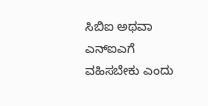ಸಿಬಿಐ ಅಥವಾ ಎನ್ಐಎಗೆ ವಹಿಸಬೇಕು ಎಂದು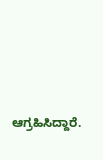ಆಗ್ರಹಿಸಿದ್ದಾರೆ.